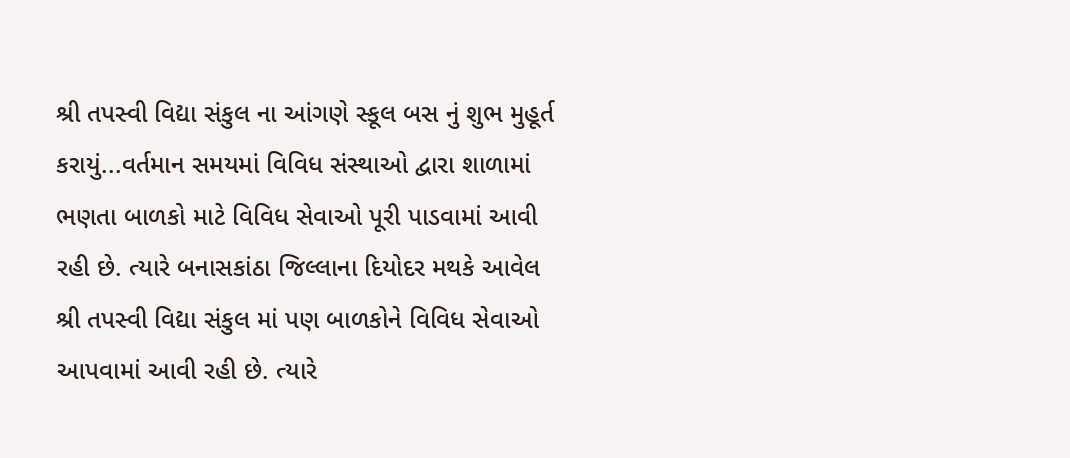શ્રી તપસ્વી વિદ્યા સંકુલ ના આંગણે સ્કૂલ બસ નું શુભ મુહૂર્ત કરાયું...વર્તમાન સમયમાં વિવિધ સંસ્થાઓ દ્વારા શાળામાં ભણતા બાળકો માટે વિવિધ સેવાઓ પૂરી પાડવામાં આવી રહી છે. ત્યારે બનાસકાંઠા જિલ્લાના દિયોદર મથકે આવેલ શ્રી તપસ્વી વિદ્યા સંકુલ માં પણ બાળકોને વિવિધ સેવાઓ આપવામાં આવી રહી છે. ત્યારે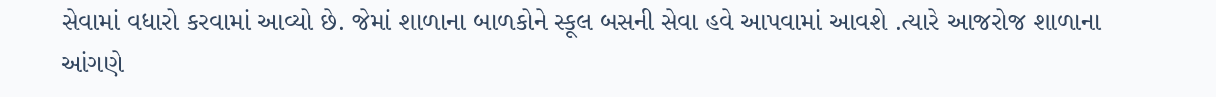સેવામાં વધારો કરવામાં આવ્યો છે. જેમાં શાળાના બાળકોને સ્કૂલ બસની સેવા હવે આપવામાં આવશે .ત્યારે આજરોજ શાળાના આંગણે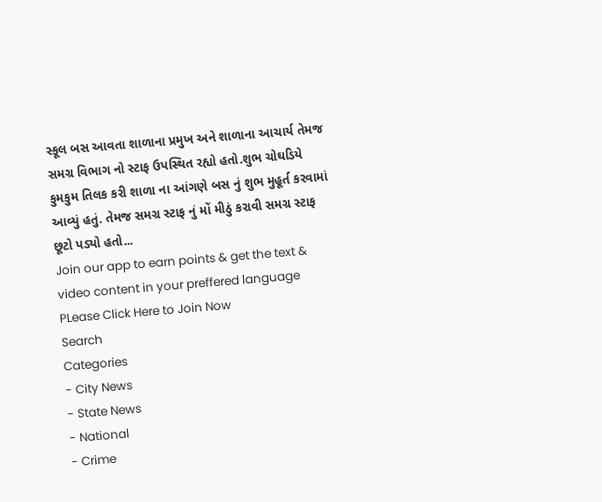સ્કૂલ બસ આવતા શાળાના પ્રમુખ અને શાળાના આચાર્ય તેમજ સમગ્ર વિભાગ નો સ્ટાફ ઉપસ્થિત રહ્યો હતો.શુભ ચોઘડિયે કુમકુમ તિલક કરી શાળા ના આંગણે બસ નું શુભ મુહૂર્ત કરવામાં આવ્યું હતું. તેમજ સમગ્ર સ્ટાફ નું મોં મીઠું કરાવી સમગ્ર સ્ટાફ છૂટો પડ્યો હતો...
Join our app to earn points & get the text & video content in your preffered language
PLease Click Here to Join Now
Search
Categories
- City News
- State News
- National
- Crime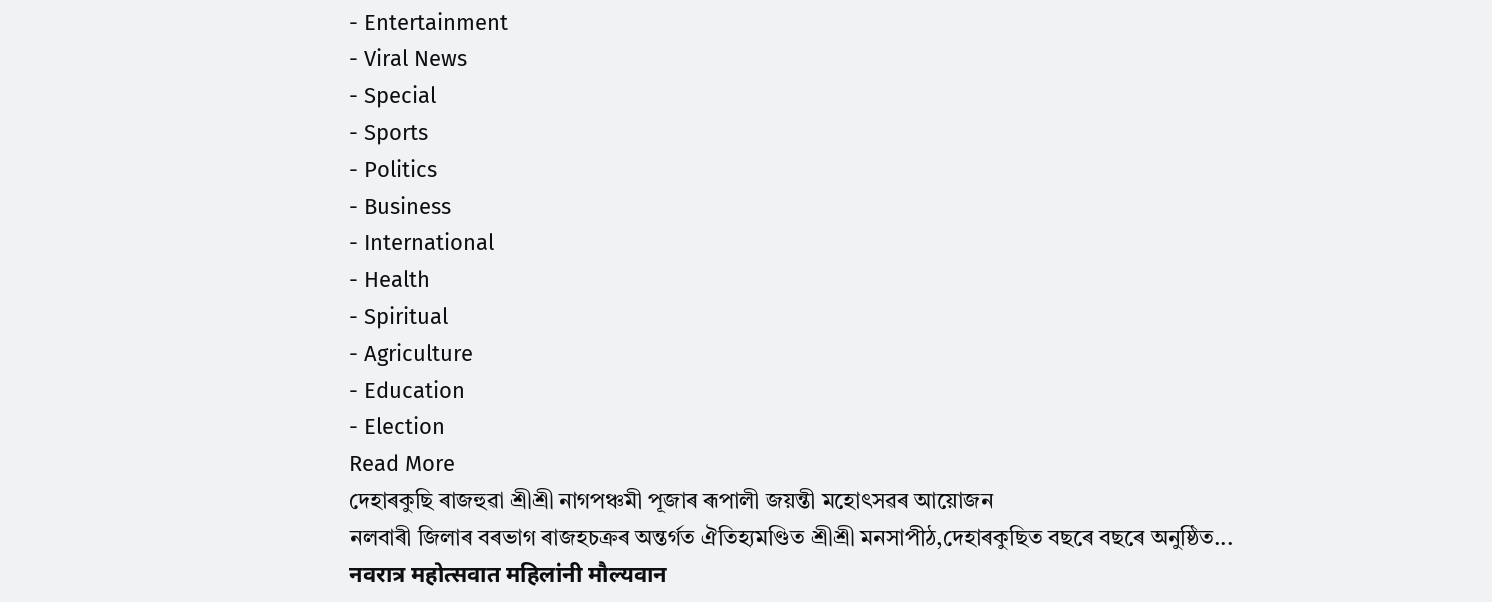- Entertainment
- Viral News
- Special
- Sports
- Politics
- Business
- International
- Health
- Spiritual
- Agriculture
- Education
- Election
Read More
দেহাৰকুছি ৰাজহুৱা শ্ৰীশ্ৰী নাগপঞ্চমী পূজাৰ ৰূপালী জয়ন্তী মহোৎসৱৰ আয়োজন
নলবাৰী জিলাৰ বৰভাগ ৰাজহচক্ৰৰ অন্তৰ্গত ঐতিহ্যমণ্ডিত শ্ৰীশ্ৰী মনসাপীঠ,দেহাৰকুছিত বছৰে বছৰে অনুষ্ঠিত...
नवरात्र महोत्सवात महिलांनी मौल्यवान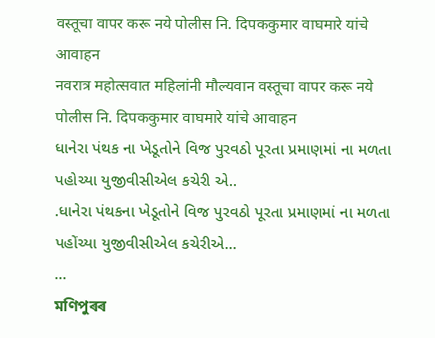वस्तूचा वापर करू नये पोलीस नि. दिपककुमार वाघमारे यांचे आवाहन
नवरात्र महोत्सवात महिलांनी मौल्यवान वस्तूचा वापर करू नये पोलीस नि. दिपककुमार वाघमारे यांचे आवाहन
ધાનેરા પંથક ના ખેડૂતોને વિજ પુરવઠો પૂરતા પ્રમાણમાં ના મળતા પહોચ્યા યુજીવીસીએલ કચેરી એ..
.ધાનેરા પંથકના ખેડૂતોને વિજ પુરવઠો પૂરતા પ્રમાણમાં ના મળતા પહોંચ્યા યુજીવીસીએલ કચેરીએ...
...
মণিপুৰৰ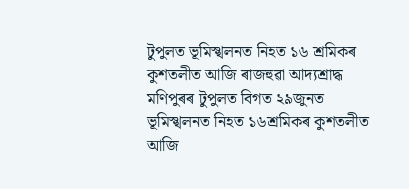টুপুলত ভূমিস্খলনত নিহত ১৬ শ্ৰমিকৰ কুশতলীত আজি ৰাজহুৱা আদ্যশ্ৰাদ্ধ
মণিপুৰৰ টুপুলত বিগত ২৯জুনত ভূমিস্খলনত নিহত ১৬শ্ৰমিকৰ কুশতলীত আজি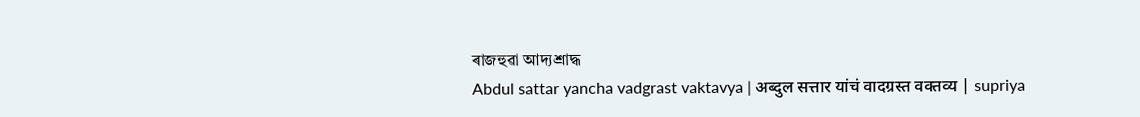ৰাজহুৱা আদ্যশ্ৰাদ্ধ
Abdul sattar yancha vadgrast vaktavya | अब्दुल सत्तार यांचं वादग्रस्त वक्तव्य | supriya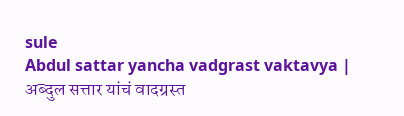sule
Abdul sattar yancha vadgrast vaktavya | अब्दुल सत्तार यांचं वादग्रस्त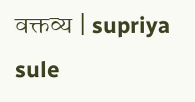वक्तव्य | supriya sule